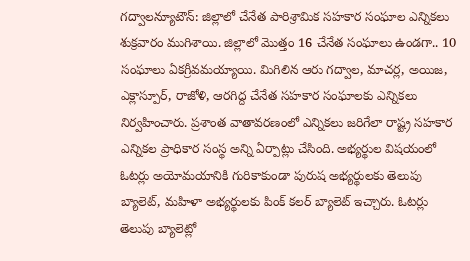గద్వాలన్యూటౌన్: జిల్లాలో చేనేత పారిశ్రామిక సహకార సంఘాల ఎన్నికలు శుక్రవారం ముగిశాయి. జిల్లాలో మొత్తం 16 చేనేత సంఘాలు ఉండగా.. 10 సంఘాలు ఏకగ్రీవమయ్యాయి. మిగిలిన ఆరు గద్వాల, మాచర్ల, అయిజ, ఎక్లాస్పూర్, రాజోళి, ఆరగిద్ద చేనేత సహకార సంఘాలకు ఎన్నికలు నిర్వహించారు. ప్రశాంత వాతావరణంలో ఎన్నికలు జరిగేలా రాష్ట్ర సహకార ఎన్నికల ప్రాధికార సంస్థ అన్ని ఏర్పాట్లు చేసింది. అభ్యర్థుల విషయంలో ఓటర్లు అయోమయానికి గురికాకుండా పురుష అభ్యర్థులకు తెలుపు బ్యాలెట్, మహిళా అభ్యర్థులకు పింక్ కలర్ బ్యాలెట్ ఇచ్చారు. ఓటర్లు తెలుపు బ్యాలెట్లో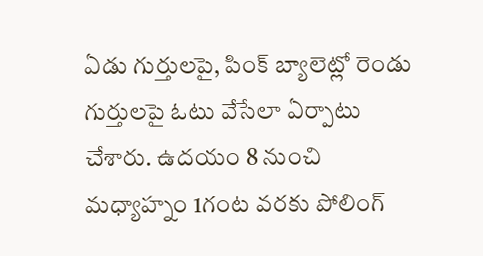ఏడు గుర్తులపై, పింక్ బ్యాలెట్లో రెండు గుర్తులపై ఓటు వేసేలా ఏర్పాటు చేశారు. ఉదయం 8 నుంచి మధ్యాహ్నం 1గంట వరకు పోలింగ్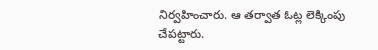నిర్వహించారు. ఆ తర్వాత ఓట్ల లెక్కింపు చేపట్టారు.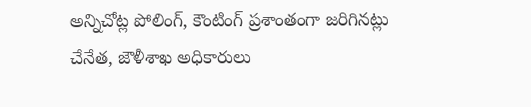అన్నిచోట్ల పోలింగ్, కౌంటింగ్ ప్రశాంతంగా జరిగినట్లు చేనేత, జౌళీశాఖ అధికారులు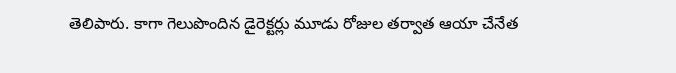తెలిపారు. కాగా గెలుపొందిన డైరెక్టర్లు మూడు రోజుల తర్వాత ఆయా చేనేత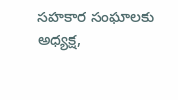సహకార సంఘాలకు అధ్యక్ష,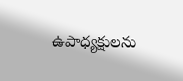ఉపాధ్యక్షులను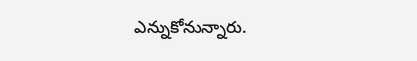ఎన్నుకోనున్నారు.